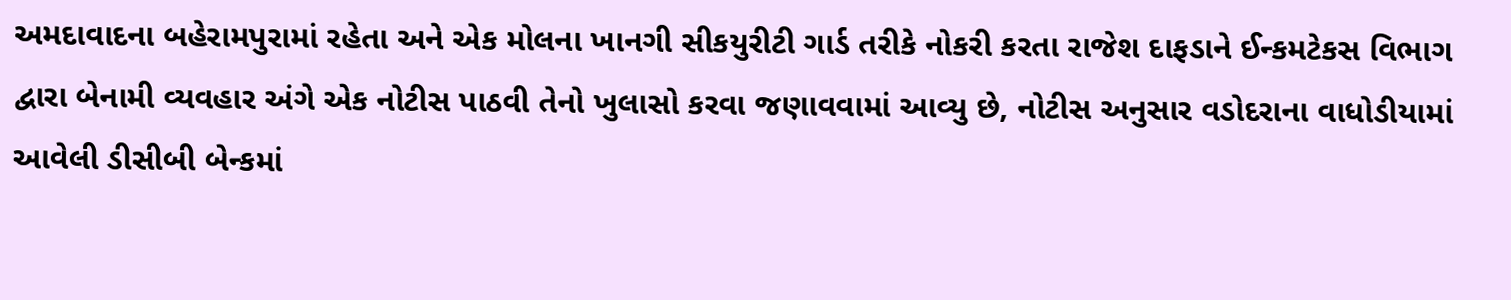અમદાવાદના બહેરામપુરામાં રહેતા અને એક મોલના ખાનગી સીકયુરીટી ગાર્ડ તરીકે નોકરી કરતા રાજેશ દાફડાને ઈન્કમટેકસ વિભાગ દ્વારા બેનામી વ્યવહાર અંગે એક નોટીસ પાઠવી તેનો ખુલાસો કરવા જણાવવામાં આવ્યુ છે, નોટીસ અનુસાર વડોદરાના વાધોડીયામાં આવેલી ડીસીબી બેન્કમાં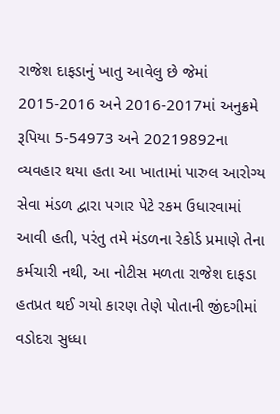રાજેશ દાફડાનું ખાતુ આવેલુ છે જેમાં 2015-2016 અને 2016-2017માં અનુક્રમે રૂપિયા 5-54973 અને 20219892ના વ્યવહાર થયા હતા આ ખાતામાં પારુલ આરોગ્ય સેવા મંડળ દ્વારા પગાર પેટે રકમ ઉધારવામાં આવી હતી, પરંતુ તમે મંડળના રેકોર્ડ પ્રમાણે તેના કર્મચારી નથી, આ નોટીસ મળતા રાજેશ દાફડા હતપ્રત થઈ ગયો કારણ તેણે પોતાની જીંદગીમાં વડોદરા સુધ્ધા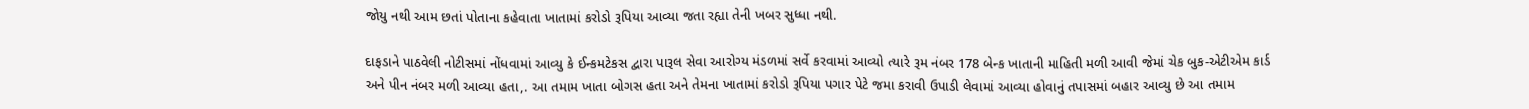જોયુ નથી આમ છતાં પોતાના કહેવાતા ખાતામાં કરોડો રૂપિયા આવ્યા જતા રહ્યા તેની ખબર સુધ્ધા નથી.

દાફડાને પાઠવેલી નોટીસમાં નોંધવામાં આવ્યુ કે ઈન્કમટેકસ દ્વારા પારૂલ સેવા આરોગ્ય મંડળમાં સર્વે કરવામાં આવ્યો ત્યારે રૂમ નંબર 178 બેન્ક ખાતાની માહિતી મળી આવી જેમાં ચેક બુક-એટીએમ કાર્ડ અને પીન નંબર મળી આવ્યા હતા,. આ તમામ ખાતા બોગસ હતા અને તેમના ખાતામાં કરોડો રૂપિયા પગાર પેટે જમા કરાવી ઉપાડી લેવામાં આવ્યા હોવાનું તપાસમાં બહાર આવ્યુ છે આ તમામ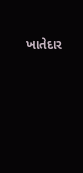ખાતેદાર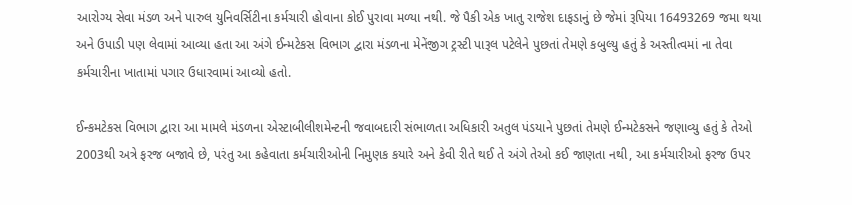આરોગ્ય સેવા મંડળ અને પારુલ યુનિવર્સિટીના કર્મચારી હોવાના કોઈ પુરાવા મળ્યા નથી. જે પૈકી એક ખાતુ રાજેશ દાફડાનું છે જેમાં રૂપિયા 16493269 જમા થયા અને ઉપાડી પણ લેવામાં આવ્યા હતા આ અંગે ઈન્મટેકસ વિભાગ દ્વારા મંડળના મેનેંજીગ ટ્રસ્ટી પારૂલ પટેલેને પુછતાં તેમણે કબુલ્યુ હતું કે અસ્તીત્વમાં ના તેવા કર્મચારીના ખાતામાં પગાર ઉધારવામાં આવ્યો હતો.

ઈન્કમટેકસ વિભાગ દ્વારા આ મામલે મંડળના એસ્ટાબીલીશમેન્ટની જવાબદારી સંભાળતા અધિકારી અતુલ પંડયાને પુછતાં તેમણે ઈન્મટેકસને જણાવ્યુ હતું કે તેઓ 2003થી અત્રે ફરજ બજાવે છે, પરંતુ આ કહેવાતા કર્મચારીઓની નિમુણક કયારે અને કેવી રીતે થઈ તે અંગે તેઓ કઈ જાણતા નથી, આ કર્મચારીઓ ફરજ ઉપર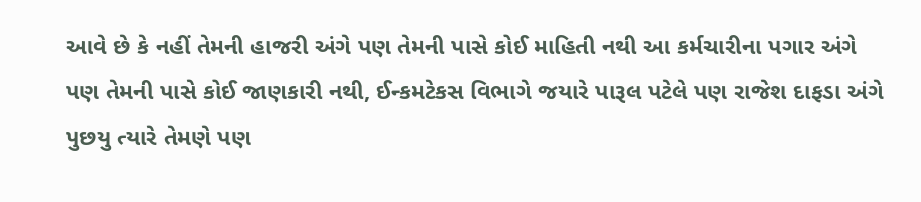આવે છે કે નહીં તેમની હાજરી અંગે પણ તેમની પાસે કોઈ માહિતી નથી આ કર્મચારીના પગાર અંગે પણ તેમની પાસે કોઈ જાણકારી નથી, ઈન્કમટેકસ વિભાગે જયારે પારૂલ પટેલે પણ રાજેશ દાફડા અંગે પુછયુ ત્યારે તેમણે પણ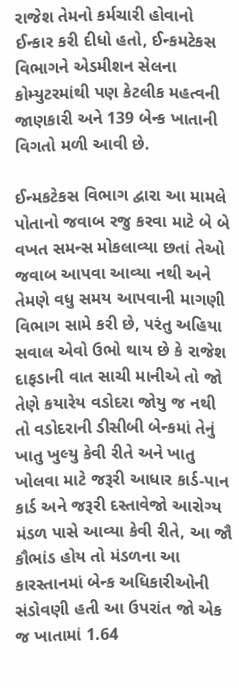રાજેશ તેમનો કર્મચારી હોવાનો ઈન્કાર કરી દીધો હતો, ઈન્કમટેકસ વિભાગને એડમીશન સેલના કોમ્યુટરમાંથી પણ કેટલીક મહત્વની જાણકારી અને 139 બેન્ક ખાતાની વિગતો મળી આવી છે.

ઈન્મકટેકસ વિભાગ દ્વારા આ મામલે પોતાનો જવાબ રજુ કરવા માટે બે બે વખત સમન્સ મોકલાવ્યા છતાં તેઓ જવાબ આપવા આવ્યા નથી અને તેમણે વધુ સમય આપવાની માગણી વિભાગ સામે કરી છે, પરંતુ અહિયા સવાલ એવો ઉભો થાય છે કે રાજેશ દાફડાની વાત સાચી માનીએ તો જો તેણે કયારેય વડોદરા જોયુ જ નથી તો વડોદરાની ડીસીબી બેન્કમાં તેનું ખાતુ ખુલ્યુ કેવી રીતે અને ખાતુ ખોલવા માટે જરૂરી આધાર કાર્ડ-પાન કાર્ડ અને જરૂરી દસ્તાવેજો આરોગ્ય મંડળ પાસે આવ્યા કેવી રીતે, આ જૌ કૌભાંડ હોય તો મંડળના આ કારસ્તાનમાં બેન્ક અધિકારીઓની સંડોવણી હતી આ ઉપરાંત જો એક જ ખાતામાં 1.64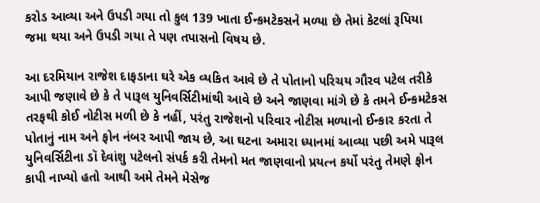કરોડ આવ્યા અને ઉપડી ગયા તો કુલ 139 ખાતા ઈન્કમટેકસને મળ્યા છે તેમાં કેટલાં રૂપિયા જમા થયા અને ઉપડી ગયા તે પણ તપાસનો વિષય છે.

આ દરમિયાન રાજેશ દાફડાના ઘરે એક વ્યકિત આવે છે તે પોતાનો પરિચય ગૌરવ પટેલ તરીકે આપી જણાવે છે કે તે પારૂલ યુનિવર્સિટીમાંથી આવે છે અને જાણવા માંગે છે કે તમને ઈન્કમટેકસ તરફથી કોઈ નોટીસ મળી છે કે નહીં, પરંતુ રાજેશનો પરિવાર નોટીસ મળ્યાનો ઈન્કાર કરતા તે પોતાનું નામ અને ફોન નંબર આપી જાય છે, આ ઘટના અમારા ધ્યાનમાં આવ્યા પછી અમે પારૂલ યુનિવર્સિટીના ડૉ દેવાંશુ પટેલનો સંપર્ક કરી તેમનો મત જાણવાનો પ્રયત્ન કર્યો પરંતુ તેમણે ફોન કાપી નાખ્યો હતો આથી અમે તેમને મેસેજ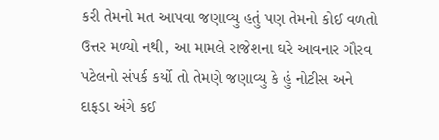કરી તેમનો મત આપવા જણાવ્યુ હતું પણ તેમનો કોઈ વળતો ઉત્તર મળ્યો નથી, આ મામલે રાજેશના ઘરે આવનાર ગૌરવ પટેલનો સંપર્ક કર્યો તો તેમણે જણાવ્યુ કે હું નોટીસ અને દાફડા અંગે કઈ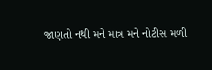જાણતો નથી મને માત્ર મને નોટીસ મળી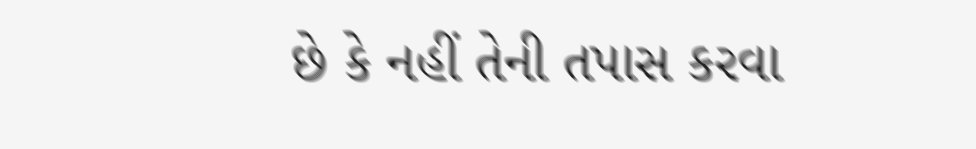છે કે નહીં તેની તપાસ કરવા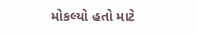મોકલ્યો હતો માટે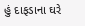હું દાફડાના ઘરે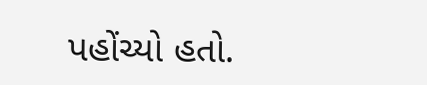પહોંચ્યો હતો.